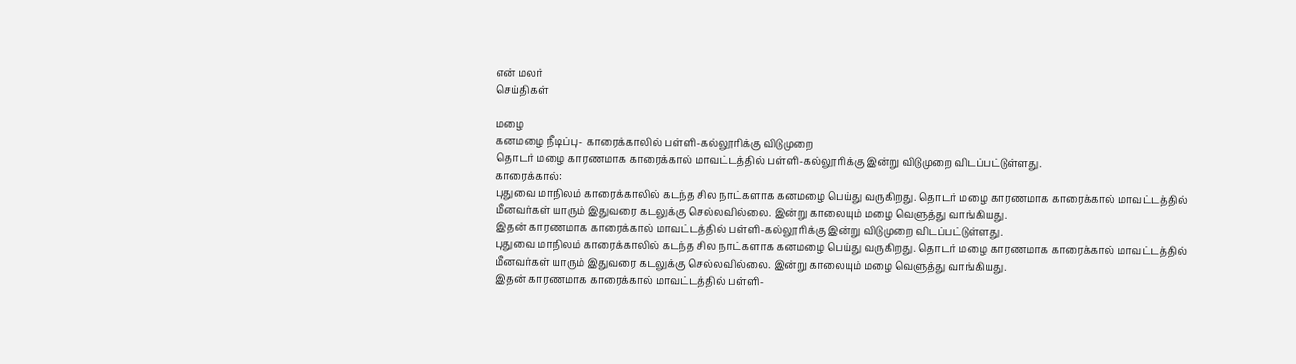என் மலர்
செய்திகள்

மழை
கனமழை நீடிப்பு- காரைக்காலில் பள்ளி-கல்லூரிக்கு விடுமுறை
தொடர் மழை காரணமாக காரைக்கால் மாவட்டத்தில் பள்ளி-கல்லூரிக்கு இன்று விடுமுறை விடப்பட்டுள்ளது.
காரைக்கால்:
புதுவை மாநிலம் காரைக்காலில் கடந்த சில நாட்களாக கனமழை பெய்து வருகிறது. தொடர் மழை காரணமாக காரைக்கால் மாவட்டத்தில் மீனவர்கள் யாரும் இதுவரை கடலுக்கு செல்லவில்லை. இன்று காலையும் மழை வெளுத்து வாங்கியது.
இதன் காரணமாக காரைக்கால் மாவட்டத்தில் பள்ளி-கல்லூரிக்கு இன்று விடுமுறை விடப்பட்டுள்ளது.
புதுவை மாநிலம் காரைக்காலில் கடந்த சில நாட்களாக கனமழை பெய்து வருகிறது. தொடர் மழை காரணமாக காரைக்கால் மாவட்டத்தில் மீனவர்கள் யாரும் இதுவரை கடலுக்கு செல்லவில்லை. இன்று காலையும் மழை வெளுத்து வாங்கியது.
இதன் காரணமாக காரைக்கால் மாவட்டத்தில் பள்ளி-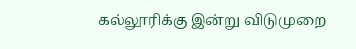கல்லூரிக்கு இன்று விடுமுறை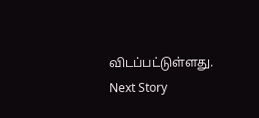விடப்பட்டுள்ளது.
Next Story